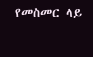የመስመር ላይ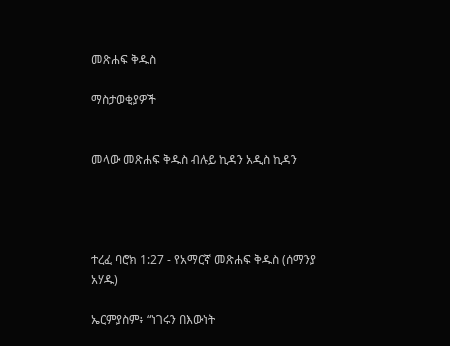መጽሐፍ ቅዱስ

ማስታወቂያዎች


መላው መጽሐፍ ቅዱስ ብሉይ ኪዳን አዲስ ኪዳን




ተረፈ ባሮክ 1:27 - የአማርኛ መጽሐፍ ቅዱስ (ሰማንያ አሃዱ)

ኤርምያስም፥ “ነገሩን በእውነት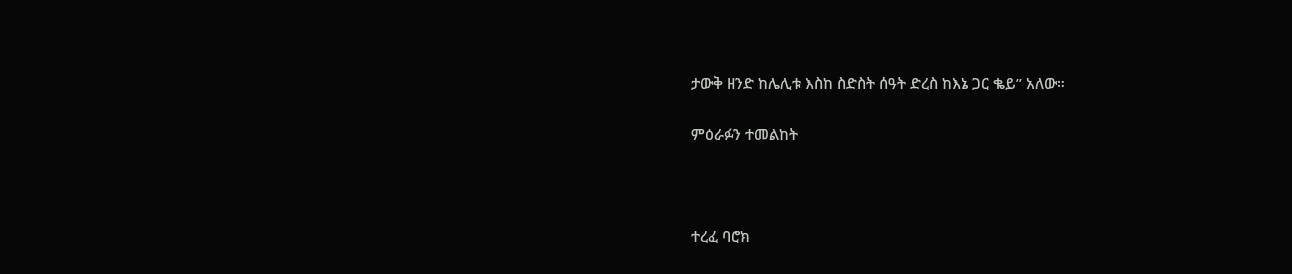ታውቅ ዘንድ ከሌሊቱ እስከ ስድስት ሰዓት ድረስ ከእኔ ጋር ቈይ” አለው።

ምዕራፉን ተመልከት



ተረፈ ባሮክ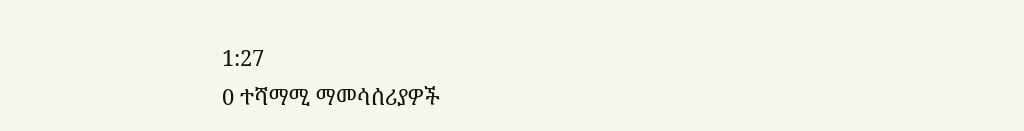1:27
0 ተሻማሚ ማመሳሰሪያዎች